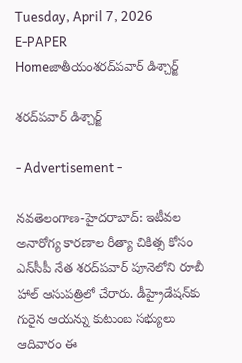Tuesday, April 7, 2026
E-PAPER
Homeజాతీయంశరద్‌పవార్ డిశ్చార్జ్‌

శరద్‌పవార్ డిశ్చార్జ్‌

- Advertisement -

న‌వ‌తెలంగాణ‌-హైద‌రాబాద్: ఇటీవల అనారోగ్య కారణాల రీత్యా చికిత్స కోసం ఎన్‌సీపీ నేత శరద్‌పవార్‌ పూనెలోని రూబీ హాల్‌ ఆసుపత్రిలో చేరారు. డీహ్రైడేషన్‌కు గురైన ఆయన్ను కుటుంబ సభ్యులు ఆదివారం ఈ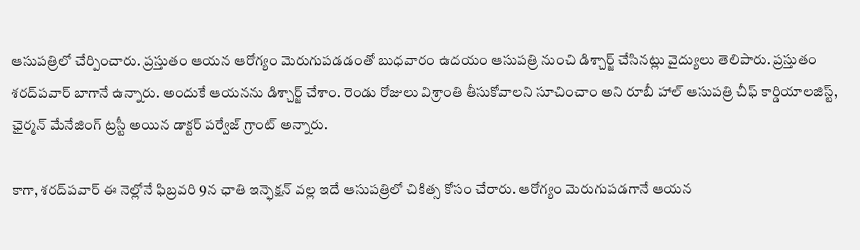ఆసుపత్రిలో చేర్పించారు. ప్రస్తుతం ఆయన ఆరోగ్యం మెరుగుపడడంతో బుధవారం ఉదయం ఆసుపత్రి నుంచి డిశ్చార్జ్‌ చేసినట్లు వైద్యులు తెలిపారు. ప్రస్తుతం శరద్‌పవార్‌ బాగానే ఉన్నారు. అందుకే ఆయనను డిశ్చార్జ్‌ చేశాం. రెండు రోజులు విశ్రాంతి తీసుకోవాలని సూచించాం అని రూబీ హాల్‌ ఆసుపత్రి చీఫ్‌ కార్డియాలజిస్ట్‌, ఛైర్మన్‌ మేనేజింగ్‌ ట్రస్టీ అయిన డాక్టర్‌ పర్వేజ్‌ గ్రాంట్‌ అన్నారు.

కాగా, శరద్‌పవార్‌ ఈ నెల్లోనే ఫిబ్రవరి 9న ఛాతి ఇన్ఫెక్షన్‌ వల్ల ఇదే ఆసుపత్రిలో చికిత్స కోసం చేరారు. ఆరోగ్యం మెరుగుపడగానే ఆయన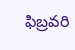ఫిబ్రవరి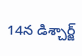14న డిశ్చార్జ్‌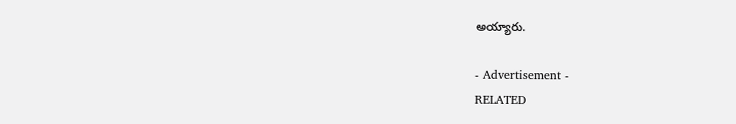అయ్యారు.

- Advertisement -
RELATED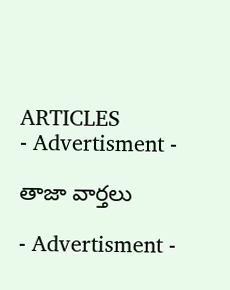ARTICLES
- Advertisment -

తాజా వార్తలు

- Advertisment -